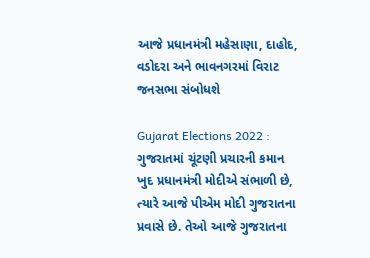આજે પ્રધાનમંત્રી મહેસાણા, દાહોદ, વડોદરા અને ભાવનગરમાં વિરાટ જનસભા સંબોધશે

Gujarat Elections 2022 : ગુજરાતમાં ચૂંટણી પ્રચારની કમાન ખુદ પ્રધાનમંત્રી મોદીએ સંભાળી છે, ત્યારે આજે પીએમ મોદી ગુજરાતના પ્રવાસે છે. તેઓ આજે ગુજરાતના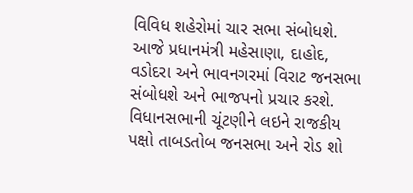વિવિધ શહેરોમાં ચાર સભા સંબોધશે. આજે પ્રધાનમંત્રી મહેસાણા, દાહોદ, વડોદરા અને ભાવનગરમાં વિરાટ જનસભા સંબોધશે અને ભાજપનો પ્રચાર કરશે. વિધાનસભાની ચૂંટણીને લઇને રાજકીય પક્ષો તાબડતોબ જનસભા અને રોડ શો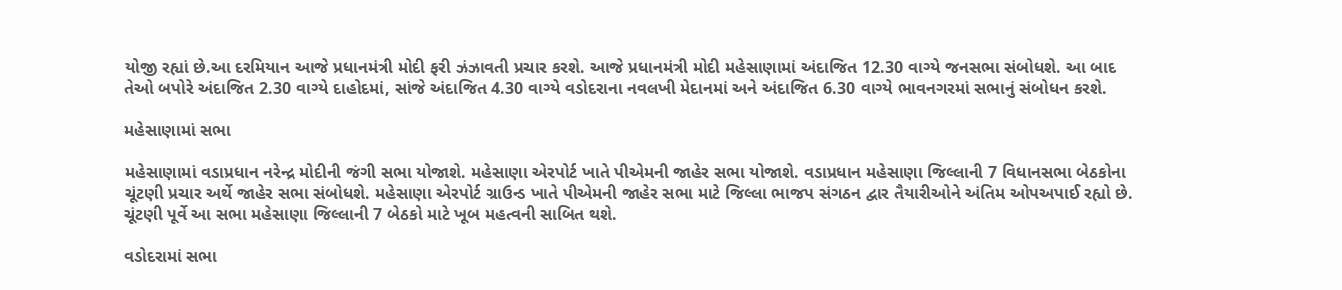યોજી રહ્યાં છે.આ દરમિયાન આજે પ્રધાનમંત્રી મોદી ફરી ઝંઝાવતી પ્રચાર કરશે. આજે પ્રધાનમંત્રી મોદી મહેસાણામાં અંદાજિત 12.30 વાગ્યે જનસભા સંબોધશે. આ બાદ તેઓ બપોરે અંદાજિત 2.30 વાગ્યે દાહોદમાં, સાંજે અંદાજિત 4.30 વાગ્યે વડોદરાના નવલખી મેદાનમાં અને અંદાજિત 6.30 વાગ્યે ભાવનગરમાં સભાનું સંબોધન કરશે.

મહેસાણામાં સભા

મહેસાણામાં વડાપ્રધાન નરેન્દ્ર મોદીની જંગી સભા યોજાશે. મહેસાણા એરપોર્ટ ખાતે પીએમની જાહેર સભા યોજાશે. વડાપ્રધાન મહેસાણા જિલ્લાની 7 વિધાનસભા બેઠકોના ચૂંટણી પ્રચાર અર્થે જાહેર સભા સંબોધશે. મહેસાણા એરપોર્ટ ગ્રાઉન્ડ ખાતે પીએમની જાહેર સભા માટે જિલ્લા ભાજપ સંગઠન દ્વાર તૈયારીઓને અંતિમ ઓપઅપાઈ રહ્યો છે. ચૂંટણી પૂર્વે આ સભા મહેસાણા જિલ્લાની 7 બેઠકો માટે ખૂબ મહત્વની સાબિત થશે.

વડોદરામાં સભા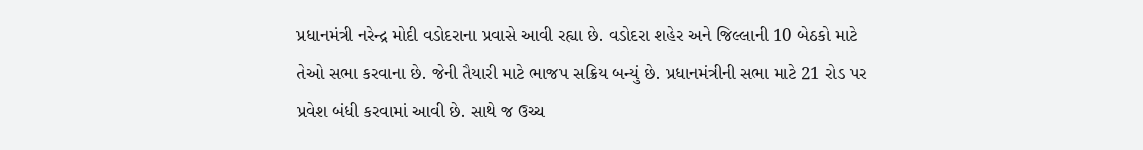પ્રધાનમંત્રી નરેન્દ્ર મોદી વડોદરાના પ્રવાસે આવી રહ્યા છે. વડોદરા શહેર અને જિલ્લાની 10 બેઠકો માટે તેઓ સભા કરવાના છે. જેની તૈયારી માટે ભાજપ સક્રિય બન્યું છે. પ્રધાનમંત્રીની સભા માટે 21 રોડ પર પ્રવેશ બંધી કરવામાં આવી છે. સાથે જ ઉચ્ચ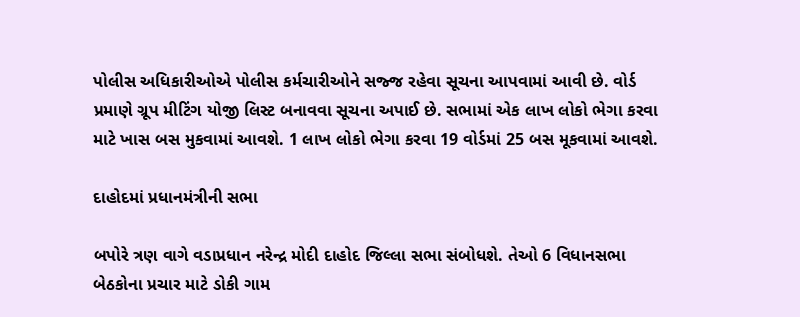પોલીસ અધિકારીઓએ પોલીસ કર્મચારીઓને સજ્જ રહેવા સૂચના આપવામાં આવી છે. વોર્ડ પ્રમાણે ગ્રૂપ મીટિંગ યોજી લિસ્ટ બનાવવા સૂચના અપાઈ છે. સભામાં એક લાખ લોકો ભેગા કરવા માટે ખાસ બસ મુકવામાં આવશે. 1 લાખ લોકો ભેગા કરવા 19 વોર્ડમાં 25 બસ મૂકવામાં આવશે.

દાહોદમાં પ્રધાનમંત્રીની સભા

બપોરે ત્રણ વાગે વડાપ્રધાન નરેન્દ્ર મોદી દાહોદ જિલ્લા સભા સંબોધશે. તેઓ 6 વિધાનસભા બેઠકોના પ્રચાર માટે ડોકી ગામ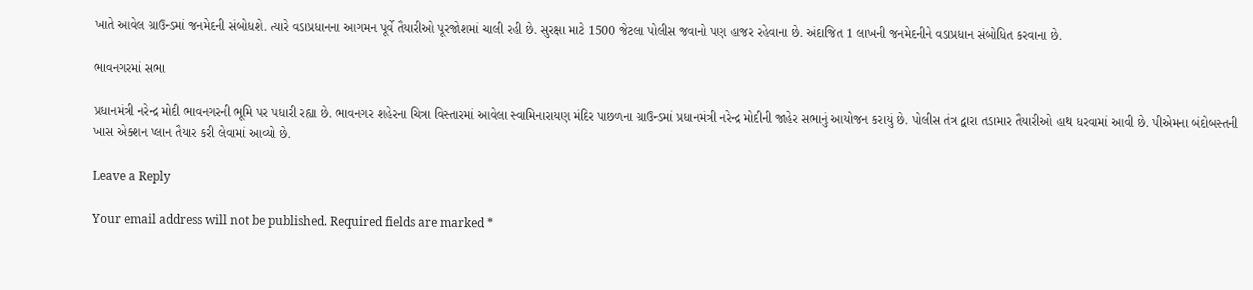ખાતે આવેલ ગ્રાઉન્ડમાં જનમેદની સંબોધશે. ત્યારે વડાપ્રધાનના આગમન પૂર્વે તૈયારીઓ પૂરજોશમાં ચાલી રહી છે. સુરક્ષા માટે 1500 જેટલા પોલીસ જવાનો પણ હાજર રહેવાના છે. અંદાજિત 1 લાખની જનમેદનીને વડાપ્રધાન સંબોધિત કરવાના છે.

ભાવનગરમાં સભા

પ્રધાનમંત્રી નરેન્દ્ર મોદી ભાવનગરની ભૂમિ પર પધારી રહ્યા છે. ભાવનગર શહેરના ચિત્રા વિસ્તારમાં આવેલા સ્વામિનારાયણ મંદિર પાછળના ગ્રાઉન્ડમાં પ્રધાનમંત્રી નરેન્દ્ર મોદીની જાહેર સભાનું આયોજન કરાયું છે. પોલીસ તંત્ર દ્વારા તડામાર તૈયારીઓ હાથ ધરવામાં આવી છે. પીએમના બંદોબસ્તની ખાસ એક્શન પ્લાન તૈયાર કરી લેવામાં આવ્યો છે.

Leave a Reply

Your email address will not be published. Required fields are marked *